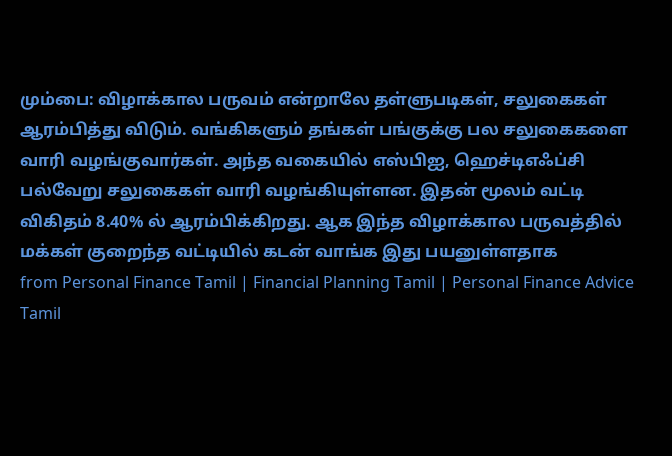மும்பை: விழாக்கால பருவம் என்றாலே தள்ளுபடிகள், சலுகைகள் ஆரம்பித்து விடும். வங்கிகளும் தங்கள் பங்குக்கு பல சலுகைகளை வாரி வழங்குவார்கள். அந்த வகையில் எஸ்பிஐ, ஹெச்டிஎஃப்சி பல்வேறு சலுகைகள் வாரி வழங்கியுள்ளன. இதன் மூலம் வட்டி விகிதம் 8.40% ல் ஆரம்பிக்கிறது. ஆக இந்த விழாக்கால பருவத்தில் மக்கள் குறைந்த வட்டியில் கடன் வாங்க இது பயனுள்ளதாக
from Personal Finance Tamil | Financial Planning Tamil | Personal Finance Advice Tamil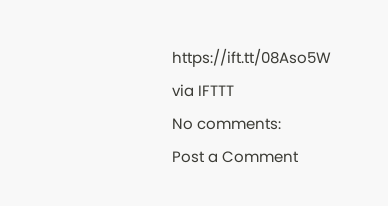https://ift.tt/08Aso5W
via IFTTT
No comments:
Post a Comment